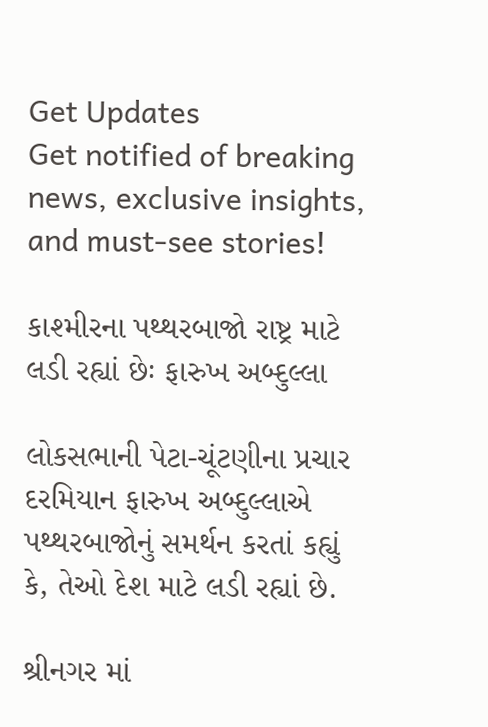Get Updates
Get notified of breaking news, exclusive insights, and must-see stories!

કાશ્મીરના પથ્થરબાજો રાષ્ટ્ર માટે લડી રહ્યાં છેઃ ફારુખ અબ્દુલ્લા

લોકસભાની પેટા-ચૂંટણીના પ્રચાર દરમિયાન ફારુખ અબ્દુલ્લાએ પથ્થરબાજોનું સમર્થન કરતાં કહ્યું કે, તેઓ દેશ માટે લડી રહ્યાં છે.

શ્રીનગર માં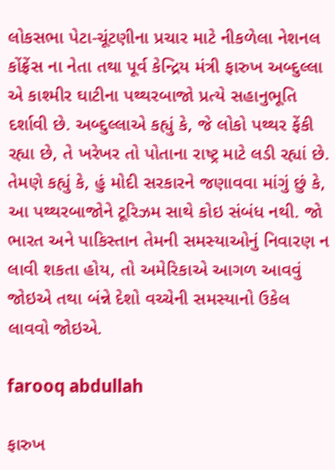લોકસભા પેટા-ચૂંટણીના પ્રચાર માટે નીકળેલા નેશનલ કોંફ્રેંસ ના નેતા તથા પૂર્વ કેન્દ્રિય મંત્રી ફારુખ અબ્દુલ્લા એ કાશ્મીર ઘાટીના પથ્થરબાજો પ્રત્યે સહાનુભૂતિ દર્શાવી છે. અબ્દુલ્લાએ કહ્યું કે, જે લોકો પથ્થર ફેંકી રહ્યા છે, તે ખરેખર તો પોતાના રાષ્ટ્ર માટે લડી રહ્યાં છે. તેમણે કહ્યું કે, હું મોદી સરકારને જણાવવા માંગું છું કે, આ પથ્થરબાજોને ટૂરિઝમ સાથે કોઇ સંબંધ નથી. જો ભારત અને પાકિસ્તાન તેમની સમસ્યાઓનું નિવારણ ન લાવી શકતા હોય, તો અમેરિકાએ આગળ આવવું જોઇએ તથા બંન્ને દેશો વચ્ચેની સમસ્યાનો ઉકેલ લાવવો જોઇએ.

farooq abdullah

ફારુખ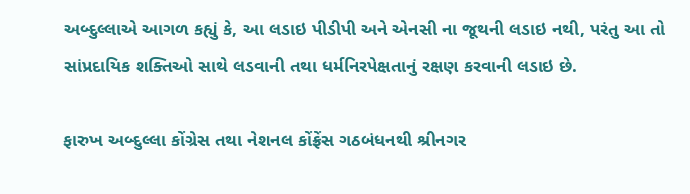અબ્દુલ્લાએ આગળ કહ્યું કે, આ લડાઇ પીડીપી અને એનસી ના જૂથની લડાઇ નથી, પરંતુ આ તો સાંપ્રદાયિક શક્તિઓ સાથે લડવાની તથા ધર્મનિરપેક્ષતાનું રક્ષણ કરવાની લડાઇ છે.

ફારુખ અબ્દુલ્લા કોંગ્રેસ તથા નેશનલ કોંફ્રેંસ ગઠબંધનથી શ્રીનગર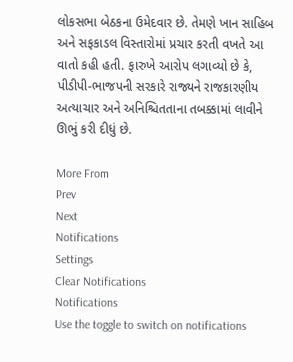લોકસભા બેઠકના ઉમેદવાર છે. તેમણે ખાન સાહિબ અને સફકાડલ વિસ્તારોમાં પ્રચાર કરતી વખતે આ વાતો કહી હતી. ફારુખે આરોપ લગાવ્યો છે કે, પીડીપી-ભાજપની સરકારે રાજ્યને રાજકારણીય અત્યાચાર અને અનિશ્ચિતતાના તબક્કામાં લાવીને ઊભું કરી દીધું છે.

More From
Prev
Next
Notifications
Settings
Clear Notifications
Notifications
Use the toggle to switch on notifications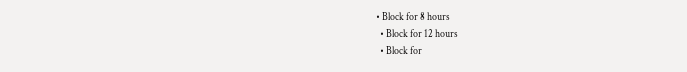• Block for 8 hours
  • Block for 12 hours
  • Block for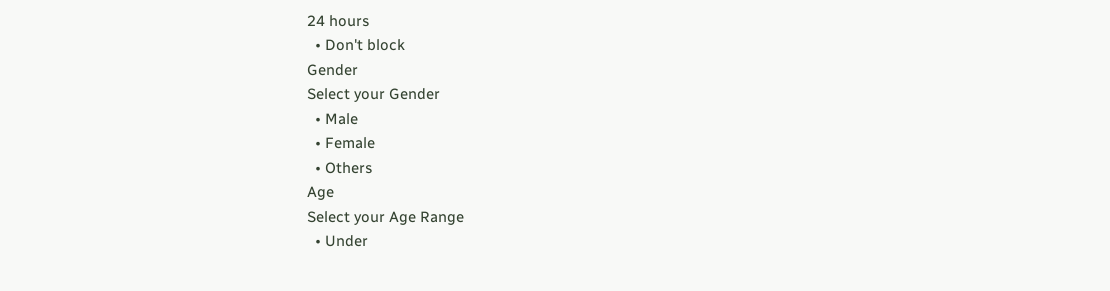24 hours
  • Don't block
Gender
Select your Gender
  • Male
  • Female
  • Others
Age
Select your Age Range
  • Under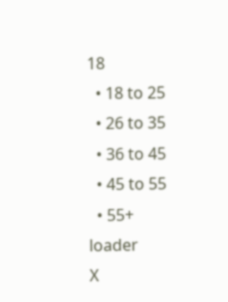18
  • 18 to 25
  • 26 to 35
  • 36 to 45
  • 45 to 55
  • 55+
loader
X